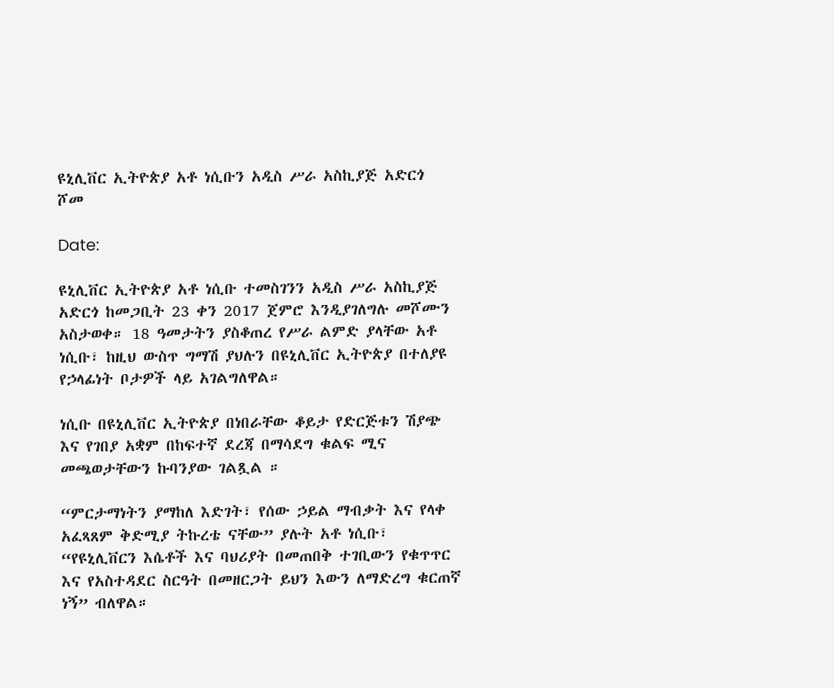ዩኒሊቨር ኢትዮጵያ አቶ ነሲቡን አዲስ ሥራ አስኪያጅ አድርጎ ሾመ

Date:

ዩኒሊቨር ኢትዮጵያ አቶ ነሲቡ ተመስገንን አዲስ ሥራ አስኪያጅ አድርጎ ከመጋቢት 23 ቀን 2017 ጀምሮ እንዲያገለግሉ መሾሙን አስታወቀ። 18 ዓመታትን ያስቆጠረ የሥራ ልምድ ያላቸው አቶ ነሲቡ፣ ከዚህ ውስጥ ግማሽ ያህሉን በዩኒሊቨር ኢትዮጵያ በተለያዩ የኃላፊነት ቦታዎች ላይ አገልግለዋል።

ነሲቡ በዩኒሊቨር ኢትዮጵያ በነበራቸው ቆይታ የድርጅቱን ሽያጭ እና የገበያ አቋም በከፍተኛ ደረጃ በማሳደግ ቁልፍ ሚና መጫወታቸውን ኩባንያው ገልጿል ።

“ምርታማነትን ያማከለ እድገት፣ የሰው ኃይል ማብቃት እና የላቀ አፈጻጸም ቅድሚያ ትኩረቴ ናቸው” ያሉት አቶ ነሲቡ፣ “የዩኒሊቨርን እሴቶች እና ባህሪያት በመጠበቅ ተገቢውን የቁጥጥር እና የአስተዳደር ስርዓት በመዘርጋት ይህን እውን ለማድረግ ቁርጠኛ ነኝ” ብለዋል።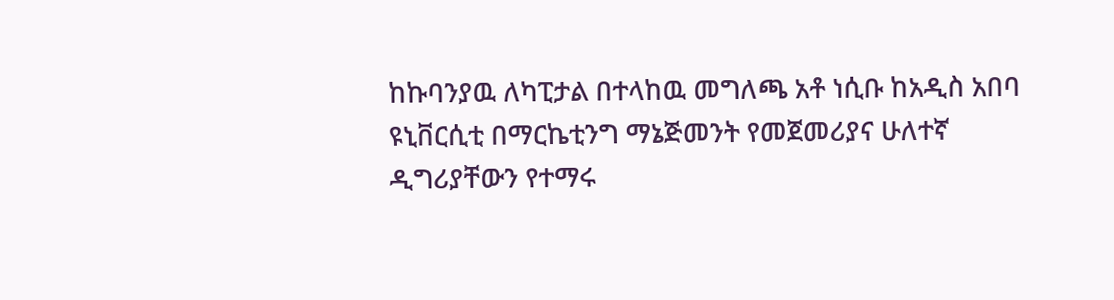ከኩባንያዉ ለካፒታል በተላከዉ መግለጫ አቶ ነሲቡ ከአዲስ አበባ ዩኒቨርሲቲ በማርኬቲንግ ማኔጅመንት የመጀመሪያና ሁለተኛ ዲግሪያቸውን የተማሩ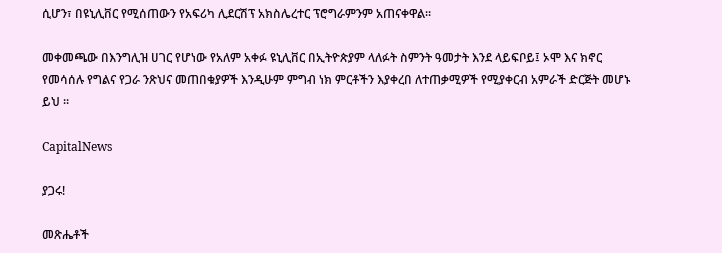ሲሆን፣ በዩኒሊቨር የሚሰጠውን የአፍሪካ ሊደርሽፕ አክስሌረተር ፕሮግራምንም አጠናቀዋል።

መቀመጫው በእንግሊዝ ሀገር የሆነው የአለም አቀፉ ዩኒሊቨር በኢትዮጵያም ላለፉት ስምንት ዓመታት እንደ ላይፍቦይ፤ ኦሞ እና ክኖር የመሳሰሉ የግልና የጋራ ንጽህና መጠበቁያዎች እንዲሁም ምግብ ነክ ምርቶችን እያቀረበ ለተጠቃሚዎች የሚያቀርብ አምራች ድርጅት መሆኑ ይህ ።

CapitalNews

ያጋሩ!

መጽሔቶች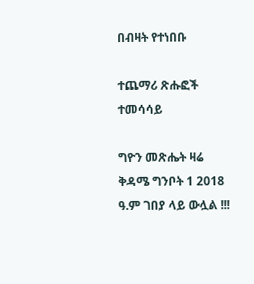በብዛት የተነበቡ

ተጨማሪ ጽሑፎች
ተመሳሳይ

ግዮን መጽሔት ዛሬ ቅዳሜ ግንቦት 1 2018 ዓ.ም ገበያ ላይ ውሏል !!!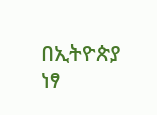በኢትዮጵያ ነፃ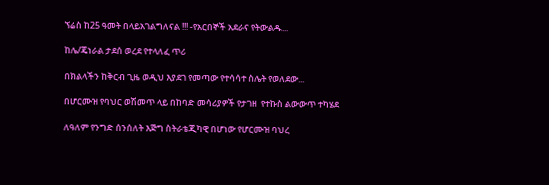ኘሬስ ከ25 ዓመት በላይአገልግለናል !!! -የአርበኞች አደራና የትውልዱ...

ከሌ/ጄነራል ታደሰ ወረደ የተላለፈ ጥሪ

በክልላችን ከቅርብ ጊዜ ወዲህ እያደገ የመጣው የተሳሳተ ስሌት የወለደው...

በሆርሙዝ የባህር ወሽመጥ ላይ በከባድ መሳሪያዎች የታገዘ  የተኩስ ልውውጥ ተካሄደ

ለዓለም የንግድ ሰንሰለት እጅግ ስትራቴጂካዊ በሆነው የሆርሙዝ ባህረ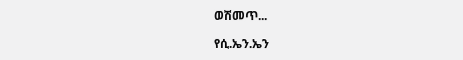ወሽመጥ...

የሲ.ኤን.ኤን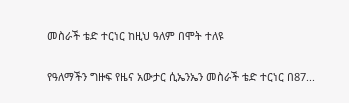መስራች ቴድ ተርነር ከዚህ ዓለም በሞት ተለዩ

የዓለማችን ግዙፍ የዜና አውታር ሲኤንኤን መስራች ቴድ ተርነር በ87...